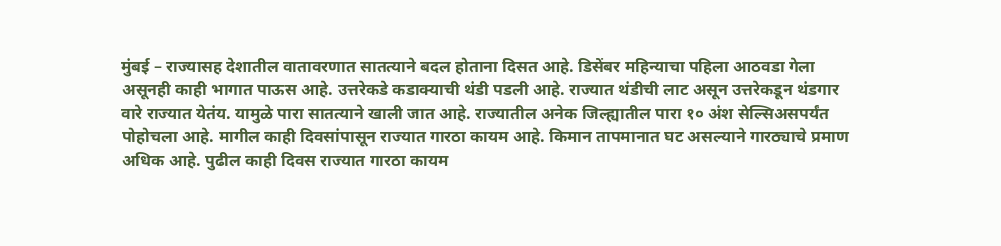मुंबई – राज्यासह देशातील वातावरणात सातत्याने बदल होताना दिसत आहे. डिसेंबर महिन्याचा पहिला आठवडा गेला असूनही काही भागात पाऊस आहे. उत्तरेकडे कडाक्याची थंडी पडली आहे. राज्यात थंडीची लाट असून उत्तरेकडून थंडगार वारे राज्यात येतंय. यामुळे पारा सातत्याने खाली जात आहे. राज्यातील अनेक जिल्ह्यातील पारा १० अंश सेल्सिअसपर्यंत पोहोचला आहे. मागील काही दिवसांपासून राज्यात गारठा कायम आहे. किमान तापमानात घट असल्याने गारठ्याचे प्रमाण अधिक आहे. पुढील काही दिवस राज्यात गारठा कायम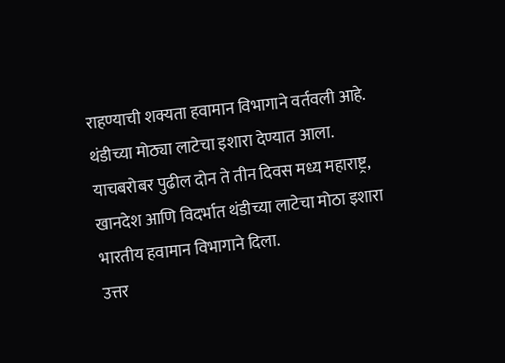राहण्याची शक्यता हवामान विभागाने वर्तवली आहे. थंडीच्या मोठ्या लाटेचा इशारा देण्यात आला. याचबरोबर पुढील दोन ते तीन दिवस मध्य महाराष्ट्र, खानदेश आणि विदर्भात थंडीच्या लाटेचा मोठा इशारा भारतीय हवामान विभागाने दिला.
उत्तर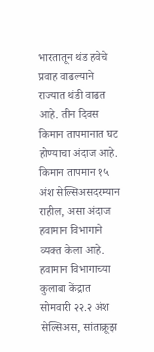भारतातून थंड हवेचे प्रवाह वाढल्याने राज्यात थंडी वाढत आहे. तीन दिवस किमान तापमानात घट होण्याचा अंदाज आहे. किमान तापमान १५ अंश सेल्सिअसदरम्यान राहील, असा अंदाज हवामान विभागाने व्यक्त केला आहे. हवामान विभागाच्या कुलाबा केंद्रात सोमवारी २२.२ अंश सेल्सिअस, सांताक्रूझ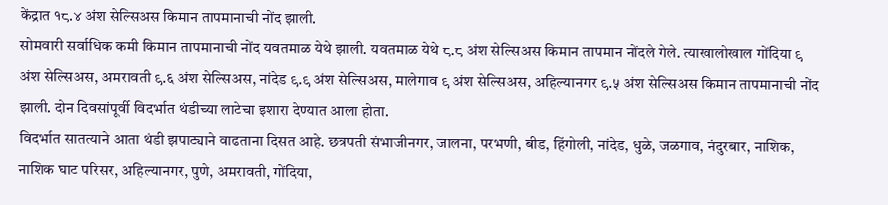केंद्रात १८.४ अंश सेल्सिअस किमान तापमानाची नोंद झाली.
सोमवारी सर्वाधिक कमी किमान तापमानाची नोंद यवतमाळ येथे झाली. यवतमाळ येथे ८.८ अंश सेल्सिअस किमान तापमान नोंदले गेले. त्याखालोखाल गोंदिया ९ अंश सेल्सिअस, अमरावती ९.६ अंश सेल्सिअस, नांदेड ९.९ अंश सेल्सिअस, मालेगाव ९ अंश सेल्सिअस, अहिल्यानगर ९.५ अंश सेल्सिअस किमान तापमानाची नोंद झाली. दोन दिवसांपूर्वी विदर्भात थंडीच्या लाटेचा इशारा देण्यात आला होता.
विदर्भात सातत्याने आता थंडी झपाट्याने वाढताना दिसत आहे. छत्रपती संभाजीनगर, जालना, परभणी, बीड, हिंगोली, नांदेड, धुळे, जळगाव, नंदुरबार, नाशिक, नाशिक घाट परिसर, अहिल्यानगर, पुणे, अमरावती, गोंदिया,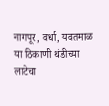नागपूर, वर्धा, यवतमाळ या ठिकाणी थंडीच्या लाटेचा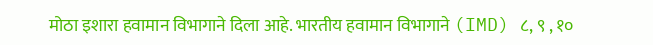मोठा इशारा हवामान विभागाने दिला आहे. भारतीय हवामान विभागाने (IMD) ८, ९ , १०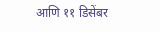आणि ११ डिसेंबर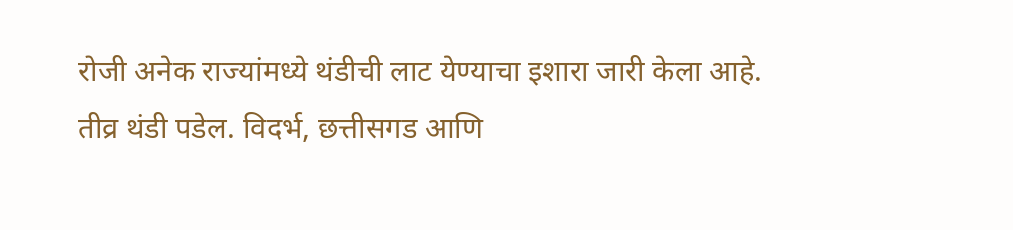रोजी अनेक राज्यांमध्ये थंडीची लाट येण्याचा इशारा जारी केला आहे. तीव्र थंडी पडेल. विदर्भ, छत्तीसगड आणि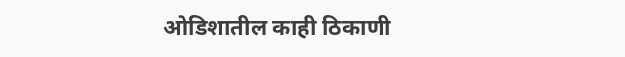ओडिशातील काही ठिकाणी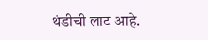थंडीची लाट आहे.